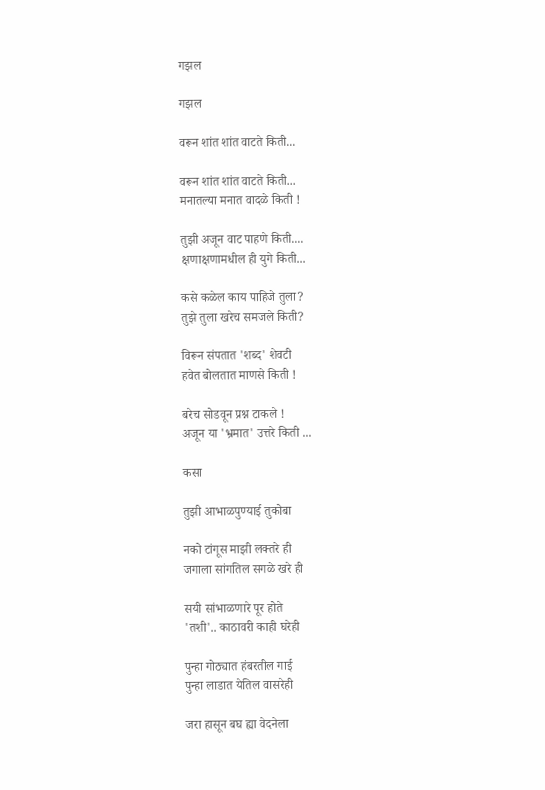गझल

गझल

वरून शांत शांत वाटते किती...

वरून शांत शांत वाटते किती...
मनातल्या मनात वादळे किती !

तुझी अजून वाट पाहणे किती....
क्षणाक्षणामधील ही युगे किती...

कसे कळेल काय पाहिजे तुला?
तुझे तुला खरेच समजले किती?

विरून संपतात 'शब्द' शेवटी
हवेत बोलतात माणसे किती !

बरेच सोडवून प्रश्न टाकले !
अजून या 'भ्रमात' उत्तरे किती ...

कसा

तुझी आभाळपुण्याई तुकोबा

नको टांगूस माझी लक्तरे ही
जगाला सांगतिल सगळे खरे ही

सयी सांभाळणारे पूर होते
'तशी'.. काठावरी काही घरेही

पुन्हा गोठ्यात हंबरतील गाई
पुन्हा लाडात येतिल वासरेही

जरा हासून बघ ह्या वेदनेला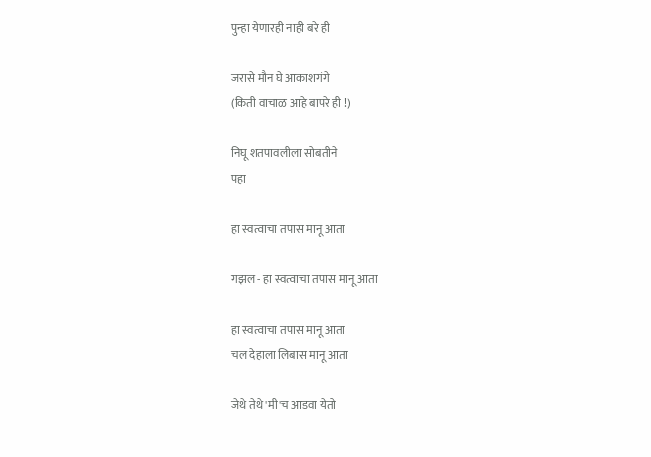पुन्हा येणारही नाही बरे ही

जरासे मौन घे आकाशगंगे
(किती वाचाळ आहे बापरे ही !)

निघू शतपावलीला सोबतीने
पहा

हा स्वत्वाचा तपास मानू आता

गझल - हा स्वत्वाचा तपास मानू आता

हा स्वत्वाचा तपास मानू आता
चल देहाला लिबास मानू आता

जेथे तेथे 'मी'च आडवा येतो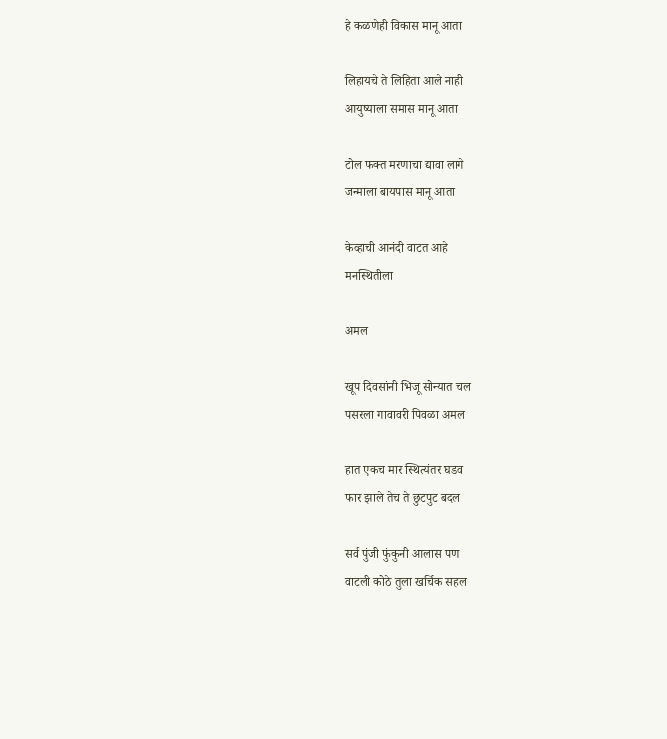हे कळणेही विकास मानू आता

लिहायचे ते लिहिता आले नाही
आयुष्याला समास मानू आता

टोल फक्त मरणाचा द्यावा लागे
जन्माला बायपास मानू आता

केव्हाची आनंदी वाटत आहे
मनस्थितीला

अमल

खूप दिवसांनी भिजू सोन्यात चल
पसरला गावावरी पिवळा अमल

हात एकच मार स्थित्यंतर घडव
फार झाले तेच ते छुटपुट बदल

सर्व पुंजी फुंकुनी आलास पण
वाटली कोठे तुला खर्चिक सहल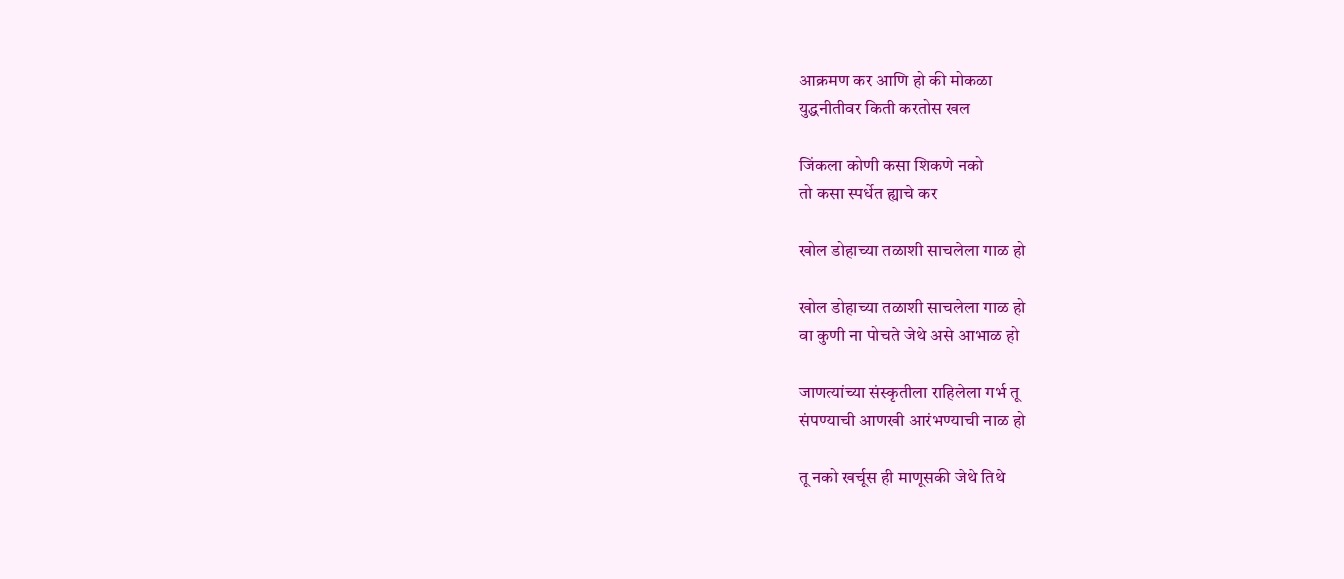आक्रमण कर आणि हो की मोकळा
युद्धनीतीवर किती करतोस खल

जिंकला कोणी कसा शिकणे नको
तो कसा स्पर्धेत ह्याचे कर

खोल डोहाच्या तळाशी साचलेला गाळ हो

खोल डोहाच्या तळाशी साचलेला गाळ हो
वा कुणी ना पोचते जेथे असे आभाळ हो

जाणत्यांच्या संस्कृतीला राहिलेला गर्भ तू
संपण्याची आणखी आरंभण्याची नाळ हो

तू नको खर्चूस ही माणूसकी जेथे तिथे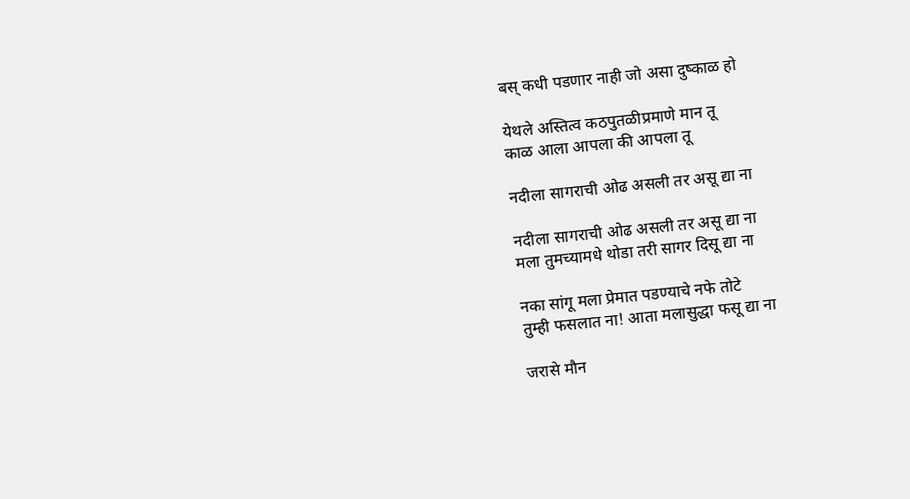बस् कधी पडणार नाही जो असा दुष्काळ हो

येथले अस्तित्व कठपुतळीप्रमाणे मान तू
काळ आला आपला की आपला तू

नदीला सागराची ओढ असली तर असू द्या ना

नदीला सागराची ओढ असली तर असू द्या ना
मला तुमच्यामधे थोडा तरी सागर दिसू द्या ना

नका सांगू मला प्रेमात पडण्याचे नफे तोटे
तुम्ही फसलात ना! आता मलासुद्धा फसू द्या ना

जरासे मौन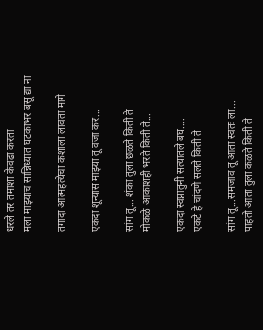धरले तर तमाशा केवढा करता
मला माझ्याच सान्निध्यात घटकाभर बसू द्या ना

तगादा आत्महत्येचा कशाला लावता मागे

एकदा शून्यास माझ्या तू वजा कर...

सांग तू... शंका तुला छळते किती ते
मोकळे आकाशही भरते किती ते...

एकदा स्वप्नातुनी सत्यातले बघ....
एकटे हे चांदणे सलते किती ते

सांग तू...समजाव तू आता स्वतः ला...
पाहतो आता तुला कळते किती ते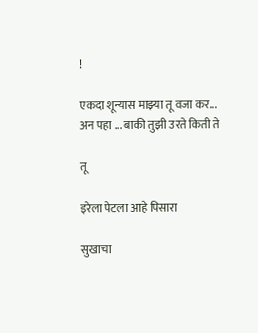!

एकदा शून्यास माझ्या तू वजा कर...
अन पहा ... बाकी तुझी उरते किती ते

तू

इरेला पेटला आहे पिसारा

सुखाचा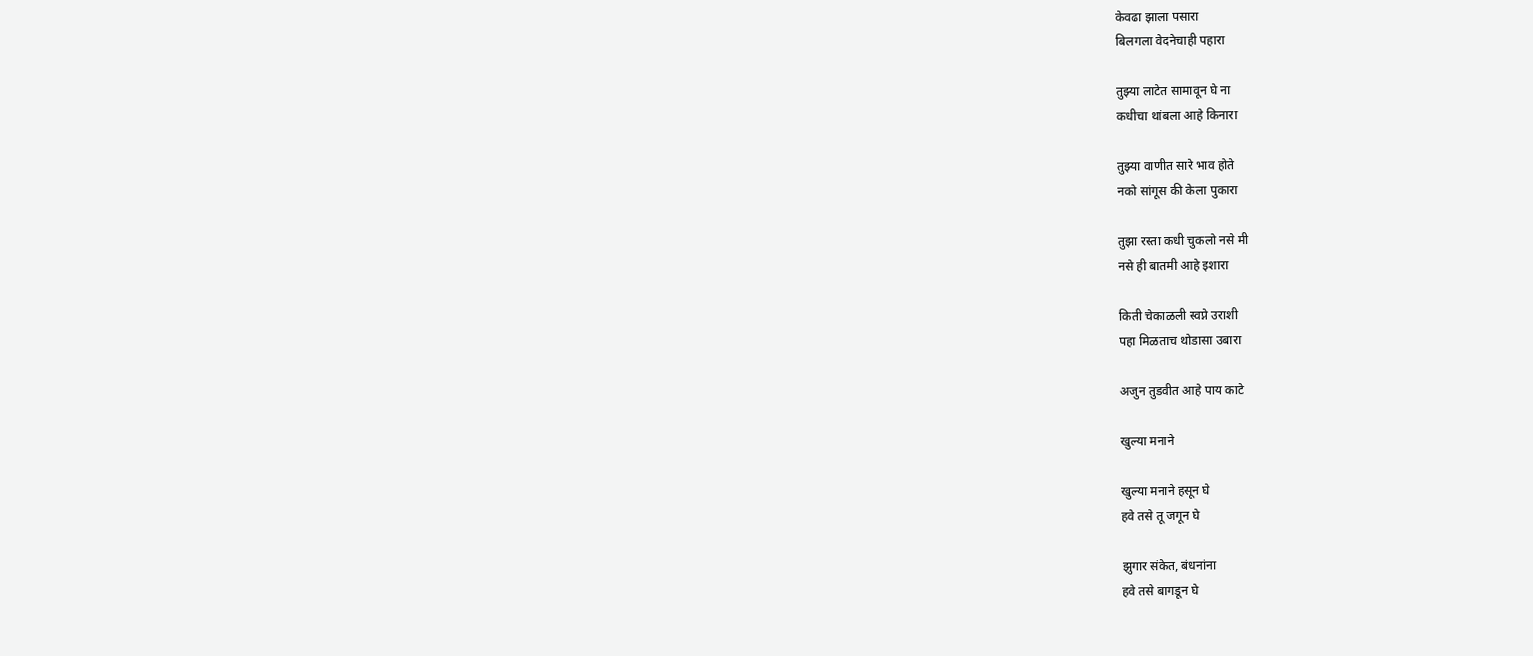केवढा झाला पसारा
बिलगला वेदनेचाही पहारा

तुझ्या लाटेत सामावून घे ना
कधीचा थांबला आहे किनारा

तुझ्या वाणीत सारे भाव होते
नको सांगूस की केला पुकारा

तुझा रस्ता कधी चुकलो नसे मी
नसे ही बातमी आहे इशारा

किती चेकाळली स्वप्ने उराशी
पहा मिळताच थोडासा उबारा

अजुन तुडवीत आहे पाय काटे

खुल्या मनाने

खुल्या मनाने हसून घे
हवे तसे तू जगून घे

झुगार संकेत, बंधनांना
हवे तसे बागडून घे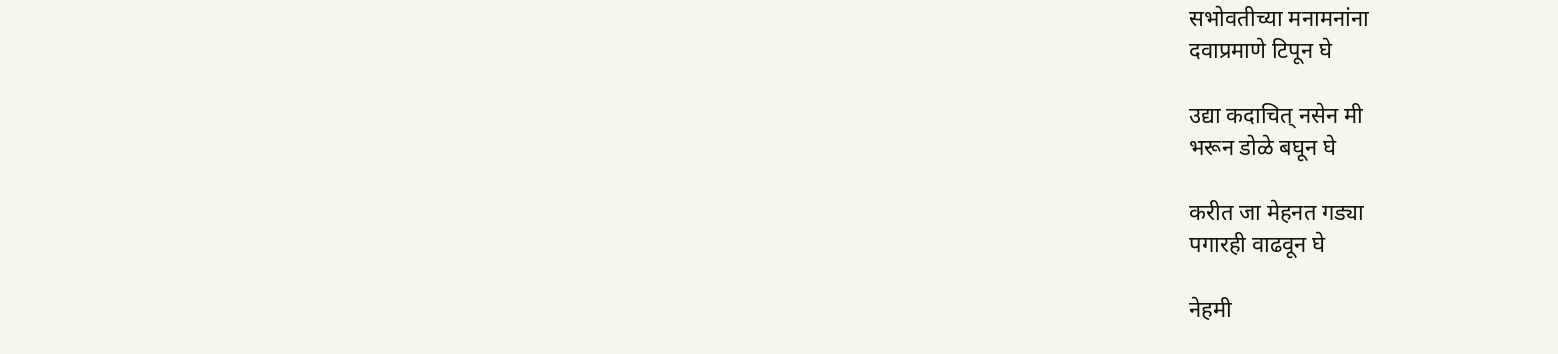सभोवतीच्या मनामनांना
दवाप्रमाणे टिपून घे

उद्या कदाचित् नसेन मी
भरून डोळे बघून घे

करीत जा मेहनत गड्या
पगारही वाढवून घे

नेहमी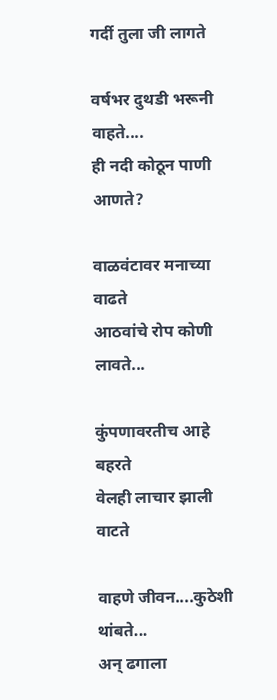गर्दी तुला जी लागते

वर्षभर दुथडी भरूनी वाहते....
ही नदी कोठून पाणी आणते?

वाळवंटावर मनाच्या वाढते
आठवांचे रोप कोणी लावते...

कुंपणावरतीच आहे बहरते
वेलही लाचार झाली वाटते

वाहणे जीवन....कुठेशी थांबते...
अन् ढगाला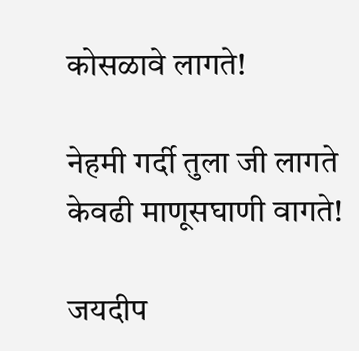कोसळावे लागते!

नेहमी गर्दी तुला जी लागते
केवढी माणूसघाणी वागते!

जयदीप